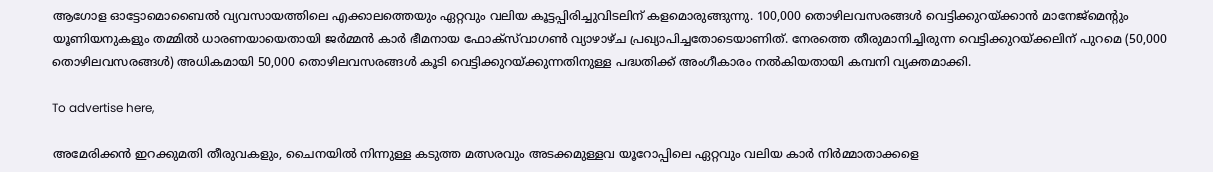ആഗോള ഓട്ടോമൊബൈൽ വ്യവസായത്തിലെ എക്കാലത്തെയും ഏറ്റവും വലിയ കൂട്ടപ്പിരിച്ചുവിടലിന് കളമൊരുങ്ങുന്നു. 100,000 തൊഴിലവസരങ്ങൾ വെട്ടിക്കുറയ്ക്കാൻ മാനേജ്മെന്റും യൂണിയനുകളും തമ്മിൽ ധാരണയായെതായി ജർമ്മൻ കാർ ഭീമനായ ഫോക്‌സ്‌വാഗൺ വ്യാഴാഴ്ച പ്രഖ്യാപിച്ചതോടെയാണിത്. നേരത്തെ തീരുമാനിച്ചിരുന്ന വെട്ടിക്കുറയ്ക്കലിന് പുറമെ (50,000 തൊഴിലവസരങ്ങൾ) അധികമായി 50,000 തൊഴിലവസരങ്ങൾ കൂടി വെട്ടിക്കുറയ്ക്കുന്നതിനുള്ള പദ്ധതിക്ക് അംഗീകാരം നൽകിയതായി കമ്പനി വ്യക്തമാക്കി.

To advertise here,

അമേരിക്കൻ ഇറക്കുമതി തീരുവകളും, ചൈനയിൽ നിന്നുള്ള കടുത്ത മത്സരവും അടക്കമുള്ളവ യൂറോപ്പിലെ ഏറ്റവും വലിയ കാർ നിർമ്മാതാക്കളെ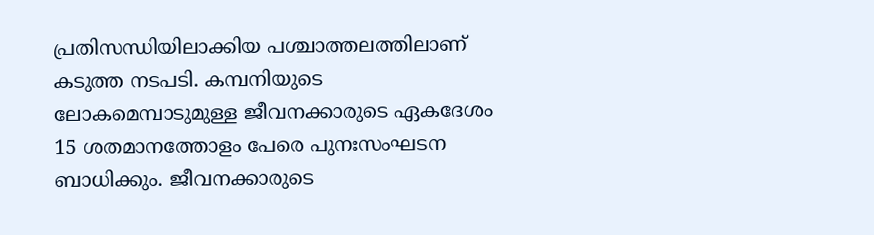പ്രതിസന്ധിയിലാക്കിയ പശ്ചാത്തലത്തിലാണ് കടുത്ത നടപടി. കമ്പനിയുടെ ലോകമെമ്പാടുമുള്ള ജീവനക്കാരുടെ ഏകദേശം 15 ശതമാനത്തോളം പേരെ പുനഃസംഘടന ബാധിക്കും. ജീവനക്കാരുടെ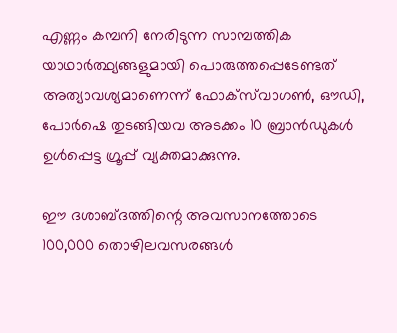എണ്ണം കമ്പനി നേരിടുന്ന സാമ്പത്തിക യാഥാർത്ഥ്യങ്ങളുമായി പൊരുത്തപ്പെടേണ്ടത് അത്യാവശ്യമാണെന്ന് ഫോക്‌സ്‌വാഗൺ, ഔഡി, പോർഷെ തുടങ്ങിയവ അടക്കം 10 ബ്രാൻഡുകൾ ഉൾപ്പെട്ട ഗ്രൂപ്പ് വ്യക്തമാക്കുന്നു.

ഈ ദശാബ്ദത്തിന്റെ അവസാനത്തോടെ 100,000 തൊഴിലവസരങ്ങൾ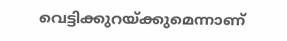വെട്ടിക്കുറയ്ക്കുമെന്നാണ്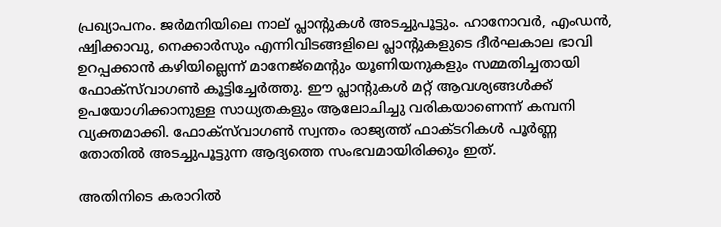പ്രഖ്യാപനം. ജർമനിയിലെ നാല് പ്ലാന്റുകൾ അടച്ചുപൂട്ടും. ഹാനോവർ, എംഡൻ, ഷ്വിക്കാവു, നെക്കാർസും എന്നിവിടങ്ങളിലെ പ്ലാന്റുകളുടെ ദീർഘകാല ഭാവി ഉറപ്പക്കാൻ കഴിയില്ലെന്ന് മാനേജ്മെന്റും യൂണിയനുകളും സമ്മതിച്ചതായി ഫോക്‌സ്‌വാഗൺ കൂട്ടിച്ചേർത്തു. ഈ പ്ലാന്റുകൾ മറ്റ് ആവശ്യങ്ങൾക്ക് ഉപയോഗിക്കാനുള്ള സാധ്യതകളും ആലോചിച്ചു വരികയാണെന്ന് കമ്പനി വ്യക്തമാക്കി. ഫോക്‌സ്‌വാഗൺ സ്വന്തം രാജ്യത്ത് ഫാക്ടറികൾ പൂർണ്ണ തോതിൽ അടച്ചുപൂട്ടുന്ന ആദ്യത്തെ സംഭവമായിരിക്കും ഇത്.

അതിനിടെ കരാറിൽ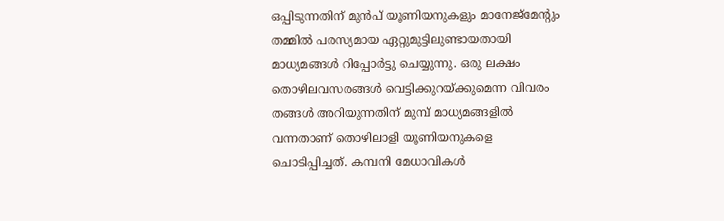ഒപ്പിടുന്നതിന് മുൻപ് യൂണിയനുകളും മാനേജ്മേന്റും തമ്മിൽ പരസ്യമായ ഏറ്റുമുട്ടിലുണ്ടായതായി മാധ്യമങ്ങൾ റിപ്പോർട്ടു ചെയ്യുന്നു. ഒരു ലക്ഷം തൊഴിലവസരങ്ങൾ വെട്ടിക്കുറയ്ക്കുമെന്ന വിവരം തങ്ങൾ അറിയുന്നതിന് മുമ്പ് മാധ്യമങ്ങളിൽ വന്നതാണ് തൊഴിലാളി യൂണിയനുകളെ ചൊടിപ്പിച്ചത്. കമ്പനി മേധാവികൾ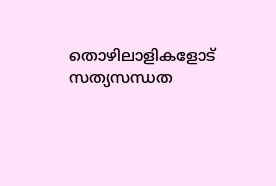തൊഴിലാളികളോട് സത്യസന്ധത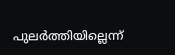പുലർത്തിയില്ലെന്ന്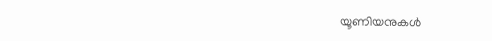യൂണിയനുകൾ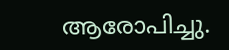ആരോപിച്ചു.